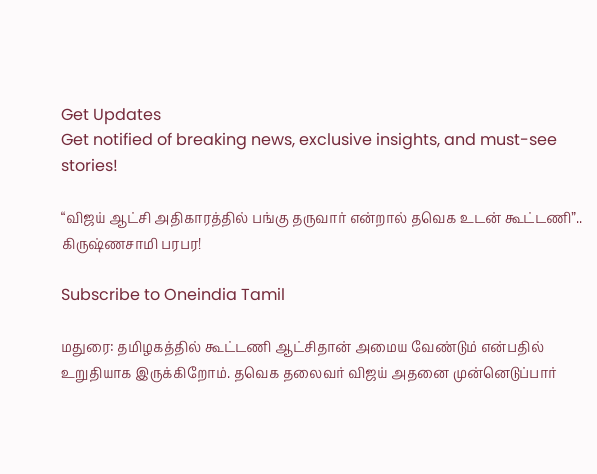Get Updates
Get notified of breaking news, exclusive insights, and must-see stories!

“விஜய் ஆட்சி அதிகாரத்தில் பங்கு தருவார் என்றால் தவெக உடன் கூட்டணி”.. கிருஷ்ணசாமி பரபர!

Subscribe to Oneindia Tamil

மதுரை: தமிழகத்தில் கூட்டணி ஆட்சிதான் அமைய வேண்டும் என்பதில் உறுதியாக இருக்கிறோம். தவெக தலைவர் விஜய் அதனை முன்னெடுப்பார்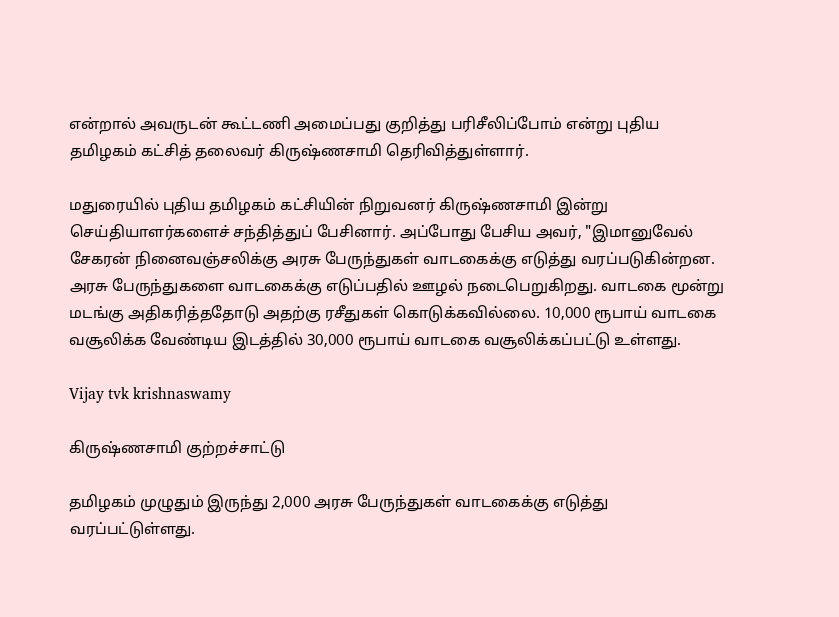என்றால் அவருடன் கூட்டணி அமைப்பது குறித்து பரிசீலிப்போம் என்று புதிய தமிழகம் கட்சித் தலைவர் கிருஷ்ணசாமி தெரிவித்துள்ளார்.

மதுரையில் புதிய தமிழகம் கட்சியின் நிறுவனர் கிருஷ்ணசாமி இன்று செய்தியாளர்களைச் சந்தித்துப் பேசினார். அப்போது பேசிய அவர், "இமானுவேல் சேகரன் நினைவஞ்சலிக்கு அரசு பேருந்துகள் வாடகைக்கு எடுத்து வரப்படுகின்றன. அரசு பேருந்துகளை வாடகைக்கு எடுப்பதில் ஊழல் நடைபெறுகிறது. வாடகை மூன்று மடங்கு அதிகரித்ததோடு அதற்கு ரசீதுகள் கொடுக்கவில்லை. 10,000 ரூபாய் வாடகை வசூலிக்க வேண்டிய இடத்தில் 30,000 ரூபாய் வாடகை வசூலிக்கப்பட்டு உள்ளது.

Vijay tvk krishnaswamy

கிருஷ்ணசாமி குற்றச்சாட்டு

தமிழகம் முழுதும் இருந்து 2,000 அரசு பேருந்துகள் வாடகைக்கு எடுத்து வரப்பட்டுள்ளது.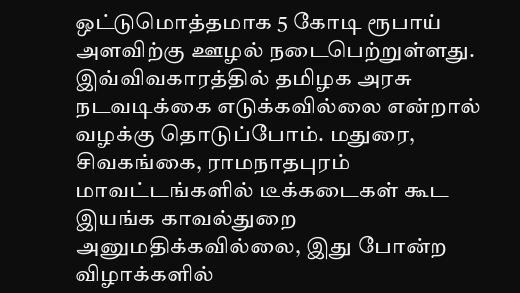ஒட்டுமொத்தமாக 5 கோடி ரூபாய் அளவிற்கு ஊழல் நடைபெற்றுள்ளது. இவ்விவகாரத்தில் தமிழக அரசு நடவடிக்கை எடுக்கவில்லை என்றால் வழக்கு தொடுப்போம். மதுரை, சிவகங்கை, ராமநாதபுரம் மாவட்டங்களில் டீக்கடைகள் கூட இயங்க காவல்துறை அனுமதிக்கவில்லை, இது போன்ற விழாக்களில்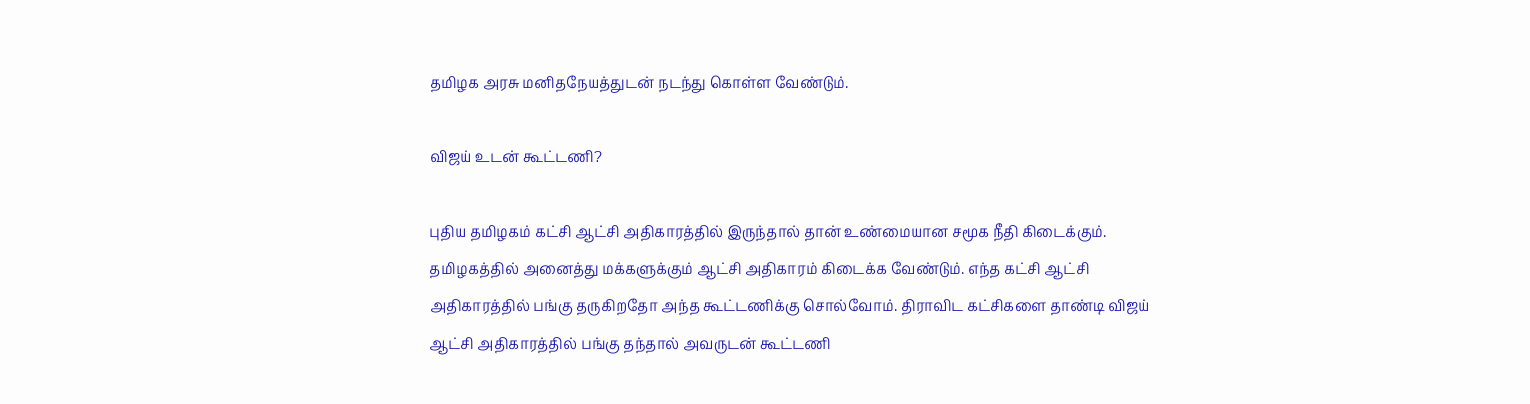தமிழக அரசு மனிதநேயத்துடன் நடந்து கொள்ள வேண்டும்.

விஜய் உடன் கூட்டணி?

புதிய தமிழகம் கட்சி ஆட்சி அதிகாரத்தில் இருந்தால் தான் உண்மையான சமூக நீதி கிடைக்கும். தமிழகத்தில் அனைத்து மக்களுக்கும் ஆட்சி அதிகாரம் கிடைக்க வேண்டும். எந்த கட்சி ஆட்சி அதிகாரத்தில் பங்கு தருகிறதோ அந்த கூட்டணிக்கு சொல்வோம். திராவிட கட்சிகளை தாண்டி விஜய் ஆட்சி அதிகாரத்தில் பங்கு தந்தால் அவருடன் கூட்டணி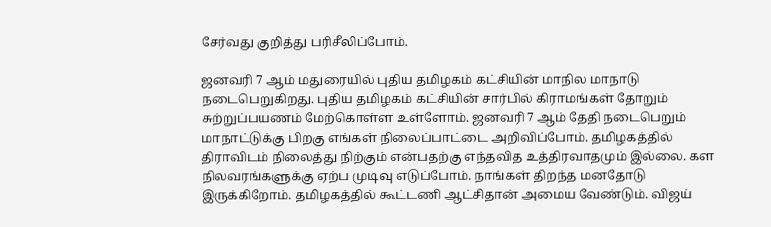சேர்வது குறித்து பரிசீலிப்போம்.

ஜனவரி 7 ஆம் மதுரையில் புதிய தமிழகம் கட்சியின் மாநில மாநாடு நடைபெறுகிறது. புதிய தமிழகம் கட்சியின் சார்பில் கிராமங்கள் தோறும் சுற்றுப்பயணம் மேற்கொள்ள உள்ளோம். ஜனவரி 7 ஆம் தேதி நடைபெறும் மாநாட்டுக்கு பிறகு எங்கள் நிலைப்பாட்டை அறிவிப்போம். தமிழகத்தில் திராவிடம் நிலைத்து நிற்கும் என்பதற்கு எந்தவித உத்திரவாதமும் இல்லை. கள நிலவரங்களுக்கு ஏற்ப முடிவு எடுப்போம். நாங்கள் திறந்த மனதோடு இருக்கிறோம். தமிழகத்தில் கூட்டணி ஆட்சிதான் அமைய வேண்டும். விஜய்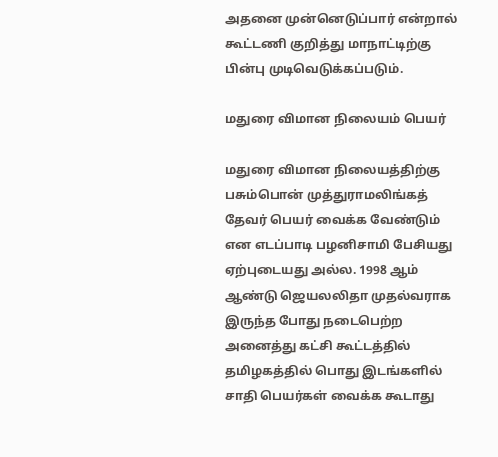அதனை முன்னெடுப்பார் என்றால் கூட்டணி குறித்து மாநாட்டிற்கு பின்பு முடிவெடுக்கப்படும்.

மதுரை விமான நிலையம் பெயர்

மதுரை விமான நிலையத்திற்கு பசும்பொன் முத்துராமலிங்கத் தேவர் பெயர் வைக்க வேண்டும் என எடப்பாடி பழனிசாமி பேசியது ஏற்புடையது அல்ல. 1998 ஆம் ஆண்டு ஜெயலலிதா முதல்வராக இருந்த போது நடைபெற்ற அனைத்து கட்சி கூட்டத்தில் தமிழகத்தில் பொது இடங்களில் சாதி பெயர்கள் வைக்க கூடாது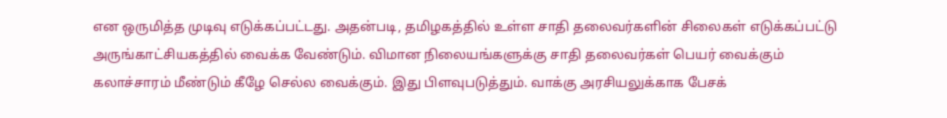என ஒருமித்த முடிவு எடுக்கப்பட்டது. அதன்படி, தமிழகத்தில் உள்ள சாதி தலைவர்களின் சிலைகள் எடுக்கப்பட்டு அருங்காட்சியகத்தில் வைக்க வேண்டும். விமான நிலையங்களுக்கு சாதி தலைவர்கள் பெயர் வைக்கும் கலாச்சாரம் மீண்டும் கீழே செல்ல வைக்கும். இது பிளவுபடுத்தும். வாக்கு அரசியலுக்காக பேசக்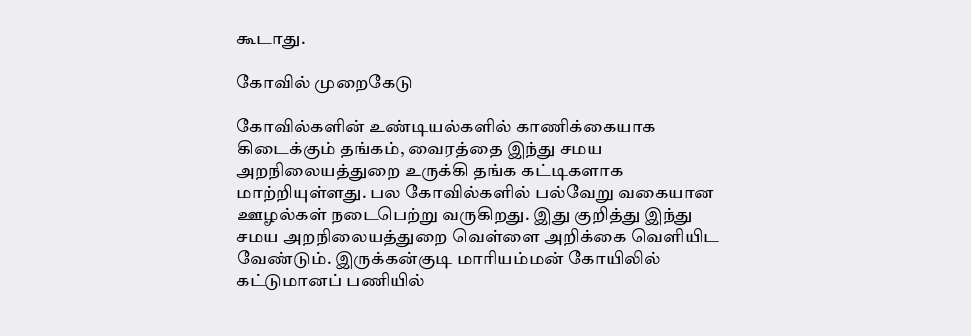கூடாது.

கோவில் முறைகேடு

கோவில்களின் உண்டியல்களில் காணிக்கையாக கிடைக்கும் தங்கம், வைரத்தை இந்து சமய அறநிலையத்துறை உருக்கி தங்க கட்டிகளாக மாற்றியுள்ளது. பல கோவில்களில் பல்வேறு வகையான ஊழல்கள் நடைபெற்று வருகிறது. இது குறித்து இந்து சமய அறநிலையத்துறை வெள்ளை அறிக்கை வெளியிட வேண்டும். இருக்கன்குடி மாரியம்மன் கோயிலில் கட்டுமானப் பணியில்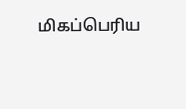மிகப்பெரிய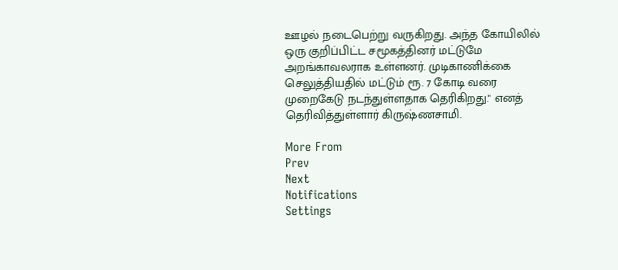ஊழல் நடைபெற்று வருகிறது. அந்த கோயிலில் ஒரு குறிப்பிட்ட சமூகத்தினர் மட்டுமே அறங்காவலராக உள்ளனர். முடிகாணிக்கை செலுத்தியதில் மட்டும் ரூ. 7 கோடி வரை முறைகேடு நடந்துள்ளதாக தெரிகிறது." எனத் தெரிவித்துள்ளார் கிருஷ்ணசாமி.

More From
Prev
Next
Notifications
Settings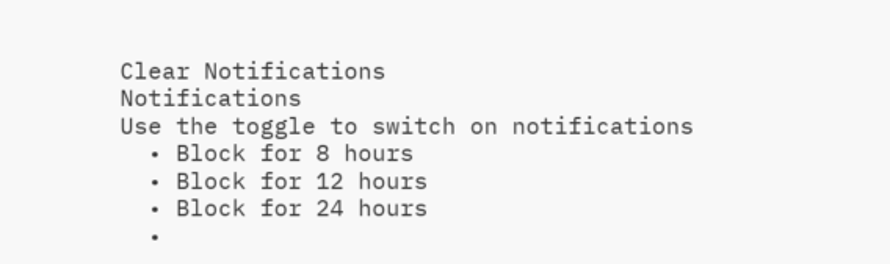Clear Notifications
Notifications
Use the toggle to switch on notifications
  • Block for 8 hours
  • Block for 12 hours
  • Block for 24 hours
  •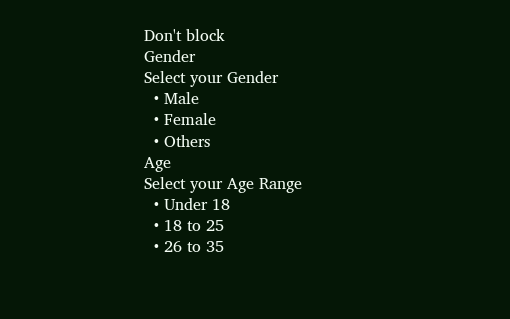Don't block
Gender
Select your Gender
  • Male
  • Female
  • Others
Age
Select your Age Range
  • Under 18
  • 18 to 25
  • 26 to 35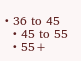• 36 to 45
  • 45 to 55
  • 55+